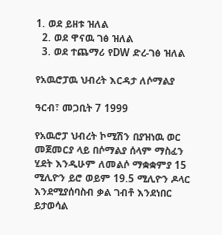1. ወደ ይዘቱ ዝለል
  2. ወደ ዋናዉ ገፅ ዝለል
  3. ወደ ተጨማሪ የDW ድረ-ገፅ ዝለል

የአዉሮፓዉ ህብረት እርዳታ ለሶማልያ

ዓርብ፣ መጋቢት 7 1999

የአዉሮፓ ህብረት ኮሚሽን በያዝነዉ ወር መጀመርያ ላይ በሶማልያ ሰላም ማስፈን ሂደት እንዲሁም ለመልሶ ማቋቋምያ 15 ሚሊዮን ይሮ ወይም 19.5 ሚሊዮን ዶላር እንደሚያሰባስብ ቃል ገብቶ እንደነበር ይታወሳል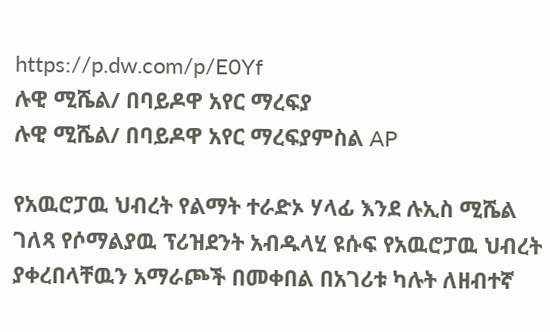https://p.dw.com/p/E0Yf
ሉዊ ሚሼል/ በባይዶዋ አየር ማረፍያ
ሉዊ ሚሼል/ በባይዶዋ አየር ማረፍያምስል AP

የአዉሮፓዉ ህብረት የልማት ተራድኦ ሃላፊ እንደ ሉኢስ ሚሼል ገለጻ የሶማልያዉ ፕሪዝደንት አብዱላሂ ዩሱፍ የአዉሮፓዉ ህብረት ያቀረበላቸዉን አማራጮች በመቀበል በአገሪቱ ካሉት ለዘብተኛ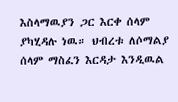እስላማዉያን ጋር እርቀ ሰላም ያካሂዳሉ ነዉ። ህብረቱ ለሶማልያ ሰላም ማስፈን እርዳታ እንዲዉል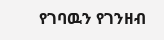የገባዉን የገንዘብ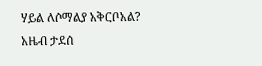ሃይል ለሶማልያ አቅርቦአል? አዜብ ታደሰ